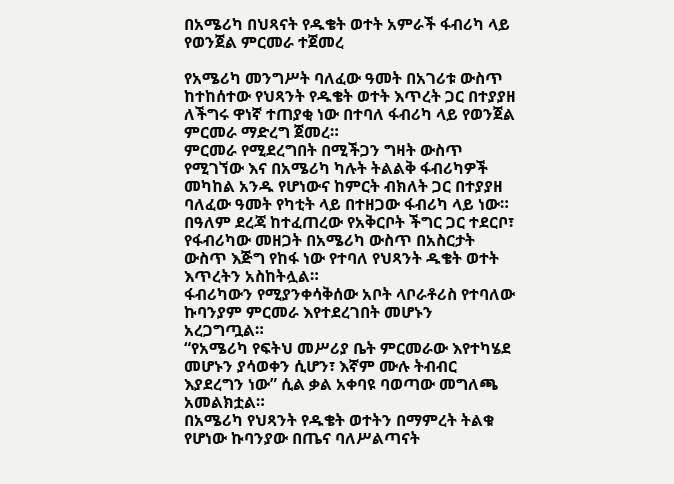በአሜሪካ በህጻናት የዱቄት ወተት አምራች ፋብሪካ ላይ የወንጀል ምርመራ ተጀመረ

የአሜሪካ መንግሥት ባለፈው ዓመት በአገሪቱ ውስጥ ከተከሰተው የህጻንት የዱቄት ወተት እጥረት ጋር በተያያዘ ለችግሩ ዋነኛ ተጠያቂ ነው በተባለ ፋብሪካ ላይ የወንጀል ምርመራ ማድረግ ጀመረ።
ምርመራ የሚደረግበት በሚችጋን ግዛት ውስጥ የሚገኘው እና በአሜሪካ ካሉት ትልልቅ ፋብሪካዎች መካከል አንዱ የሆነውና ከምርት ብክለት ጋር በተያያዘ ባለፈው ዓመት የካቲት ላይ በተዘጋው ፋብሪካ ላይ ነው።
በዓለም ደረጃ ከተፈጠረው የአቅርቦት ችግር ጋር ተደርቦ፣ የፋብሪካው መዘጋት በአሜሪካ ውስጥ በአስርታት ውስጥ እጅግ የከፋ ነው የተባለ የህጻንት ዱቄት ወተት እጥረትን አስከትሏል።
ፋብሪካውን የሚያንቀሳቅሰው አቦት ላቦራቶሪስ የተባለው ኩባንያም ምርመራ እየተደረገበት መሆኑን አረጋግጧል።
“የአሜሪካ የፍትህ መሥሪያ ቤት ምርመራው እየተካሄደ መሆኑን ያሳወቀን ሲሆን፣ እኛም ሙሉ ትብብር እያደረግን ነው” ሲል ቃል አቀባዩ ባወጣው መግለጫ አመልክቷል።
በአሜሪካ የህጻንት የዱቄት ወተትን በማምረት ትልቁ የሆነው ኩባንያው በጤና ባለሥልጣናት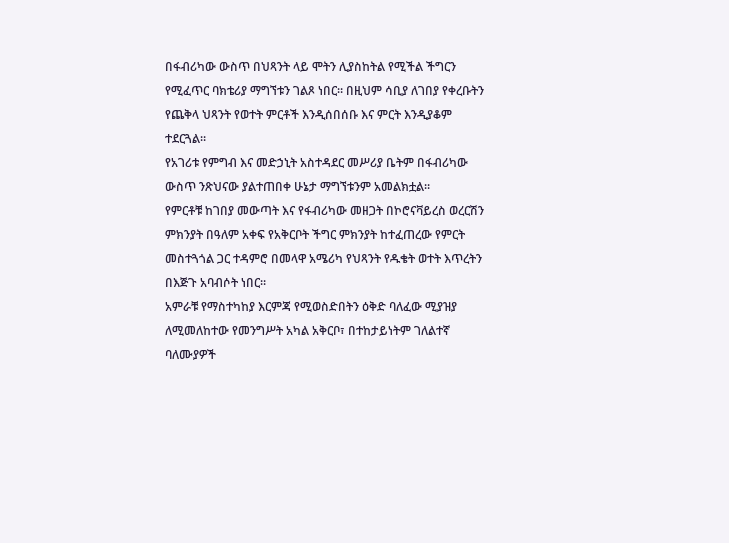በፋብሪካው ውስጥ በህጻንት ላይ ሞትን ሊያስከትል የሚችል ችግርን የሚፈጥር ባክቴሪያ ማግኘቱን ገልጾ ነበር። በዚህም ሳቢያ ለገበያ የቀረቡትን የጨቅላ ህጻንት የወተት ምርቶች እንዲሰበሰቡ እና ምርት እንዲያቆም ተደርጓል።
የአገሪቱ የምግብ እና መድኃኒት አስተዳደር መሥሪያ ቤትም በፋብሪካው ውስጥ ንጽህናው ያልተጠበቀ ሁኔታ ማግኘቱንም አመልክቷል።
የምርቶቹ ከገበያ መውጣት እና የፋብሪካው መዘጋት በኮሮናቫይረስ ወረርሽን ምክንያት በዓለም አቀፍ የአቅርቦት ችግር ምክንያት ከተፈጠረው የምርት መስተጓጎል ጋር ተዳምሮ በመላዋ አሜሪካ የህጻንት የዱቄት ወተት እጥረትን በእጅጉ አባብሶት ነበር።
አምራቹ የማስተካከያ እርምጃ የሚወስድበትን ዕቅድ ባለፈው ሚያዝያ ለሚመለከተው የመንግሥት አካል አቅርቦ፣ በተከታይነትም ገለልተኛ ባለሙያዎች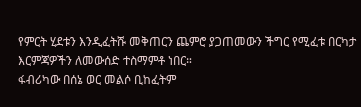የምርት ሂደቱን እንዲፈትሹ መቅጠርን ጨምሮ ያጋጠመውን ችግር የሚፈቱ በርካታ እርምጃዎችን ለመውሰድ ተስማምቶ ነበር።
ፋብሪካው በሰኔ ወር መልሶ ቢከፈትም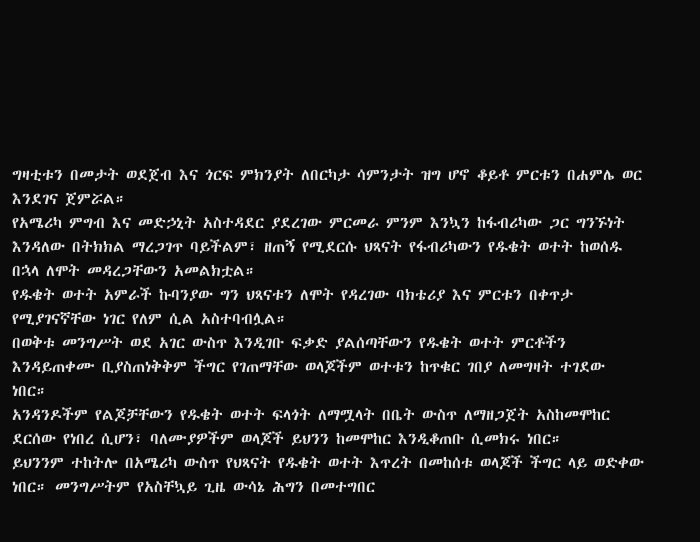ግዛቲቱን በመታት ወደጀብ እና ጎርፍ ምክንያት ለበርካታ ሳምንታት ዝግ ሆኖ ቆይቶ ምርቱን በሐምሌ ወር እንደገና ጀምሯል።
የአሜሪካ ምግብ እና መድኃኒት አስተዳደር ያደረገው ምርመራ ምንም እንኳን ከፋብሪካው ጋር ግንኙነት እንዳለው በትክክል ማረጋገጥ ባይችልም፣ ዘጠኝ የሚደርሱ ህጻናት የፋብሪካውን የዱቄት ወተት ከወሰዱ በኋላ ለሞት መዳረጋቸውን አመልክቷል።
የዱቄት ወተት አምራች ኩባንያው ግን ህጻናቱን ለሞት የዳረገው ባክቴሪያ እና ምርቱን በቀጥታ የሚያገናኛቸው ነገር የለም ሲል አስተባብሏል።
በወቅቱ መንግሥት ወደ አገር ውስጥ እንዲገቡ ፍቃድ ያልሰጣቸውን የዱቄት ወተት ምርቶችን እንዳይጠቀሙ ቢያስጠነቅቅም ችግር የገጠማቸው ወላጆችም ወተቱን ከጥቁር ገበያ ለመግዛት ተገደው ነበር።
አንዳንዶችም የልጆቻቸውን የዱቄት ወተት ፍላጎት ለማሟላት በቤት ውስጥ ለማዘጋጀት አስከመሞከር ደርሰው የነበረ ሲሆን፣ ባለሙያዎችም ወላጆች ይህንን ከመሞከር እንዲቆጠቡ ሲመክሩ ነበር።
ይህንንም ተከትሎ በአሜሪካ ውስጥ የህጻናት የዱቄት ወተት እጥረት በመከሰቱ ወላጆች ችግር ላይ ወድቀው ነበር። መንግሥትም የአስቸኳይ ጊዜ ውሳኔ ሕግን በመተግበር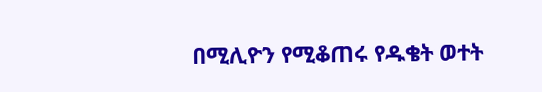በሚሊዮን የሚቆጠሩ የዱቄት ወተት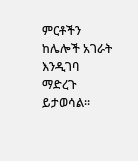ምርቶችን ከሌሎች አገራት እንዲገባ ማድረጉ ይታወሳል።